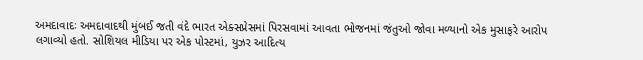અમદાવાદઃ અમદાવાદથી મુંબઈ જતી વંદે ભારત એક્સપ્રેસમાં પિરસવામાં આવતા ભોજનમાં જંતુઓ જોવા મળ્યાનો એક મુસાફરે આરોપ લગાવ્યો હતો. સોશિયલ મીડિયા પર એક પોસ્ટમાં, યુઝર આદિત્ય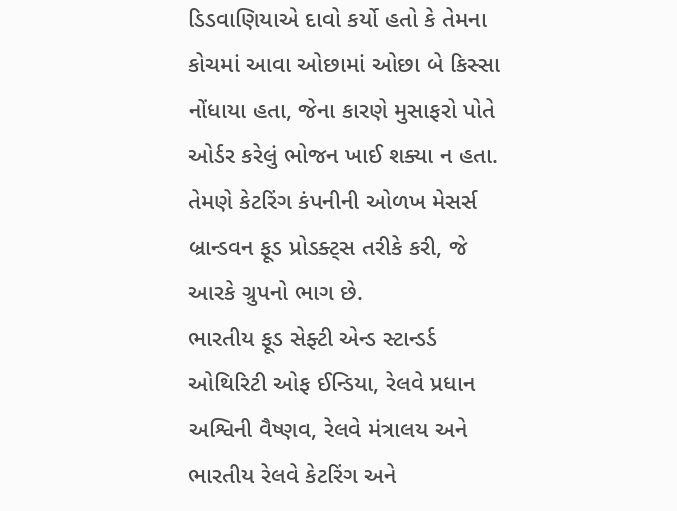ડિડવાણિયાએ દાવો કર્યો હતો કે તેમના કોચમાં આવા ઓછામાં ઓછા બે કિસ્સા નોંધાયા હતા, જેના કારણે મુસાફરો પોતે ઓર્ડર કરેલું ભોજન ખાઈ શક્યા ન હતા. તેમણે કેટરિંગ કંપનીની ઓળખ મેસર્સ બ્રાન્ડવન ફૂડ પ્રોડક્ટ્સ તરીકે કરી, જે આરકે ગ્રુપનો ભાગ છે.
ભારતીય ફૂડ સેફ્ટી એન્ડ સ્ટાન્ડર્ડ ઓથિરિટી ઓફ ઈન્ડિયા, રેલવે પ્રધાન અશ્વિની વૈષ્ણવ, રેલવે મંત્રાલય અને ભારતીય રેલવે કેટરિંગ અને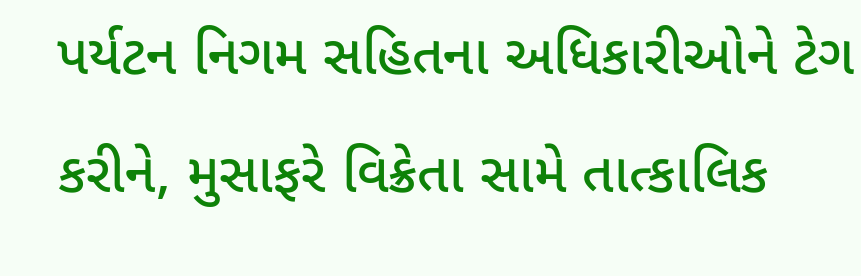પર્યટન નિગમ સહિતના અધિકારીઓને ટેગ કરીને, મુસાફરે વિક્રેતા સામે તાત્કાલિક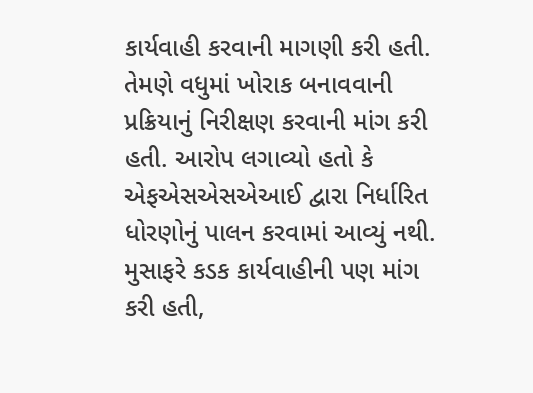કાર્યવાહી કરવાની માગણી કરી હતી. તેમણે વધુમાં ખોરાક બનાવવાની પ્રક્રિયાનું નિરીક્ષણ કરવાની માંગ કરી હતી. આરોપ લગાવ્યો હતો કે એફએસએસએઆઈ દ્વારા નિર્ધારિત ધોરણોનું પાલન કરવામાં આવ્યું નથી. મુસાફરે કડક કાર્યવાહીની પણ માંગ કરી હતી,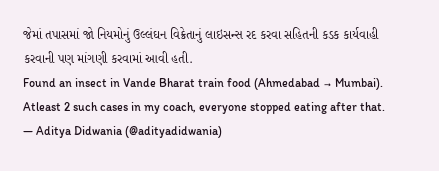જેમાં તપાસમાં જો નિયમોનું ઉલ્લંઘન વિક્રેતાનું લાઇસન્સ રદ કરવા સહિતની કડક કાર્યવાહી કરવાની પણ માંગણી કરવામાં આવી હતી.
Found an insect in Vande Bharat train food (Ahmedabad → Mumbai). Atleast 2 such cases in my coach, everyone stopped eating after that.
— Aditya Didwania (@adityadidwania)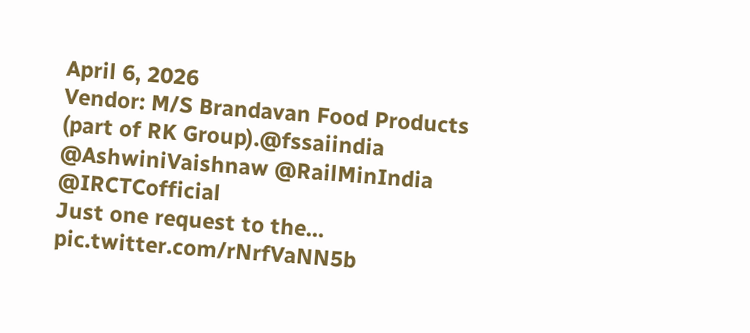April 6, 2026
Vendor: M/S Brandavan Food Products (part of RK Group).@fssaiindia @AshwiniVaishnaw @RailMinIndia @IRCTCofficial
Just one request to the… pic.twitter.com/rNrfVaNN5b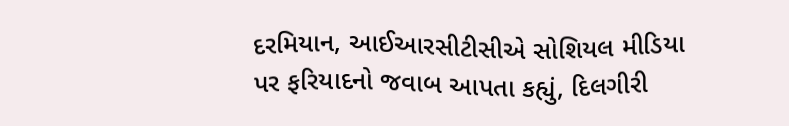દરમિયાન, આઈઆરસીટીસીએ સોશિયલ મીડિયા પર ફરિયાદનો જવાબ આપતા કહ્યું, દિલગીરી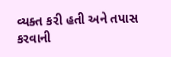વ્યક્ત કરી હતી અને તપાસ કરવાની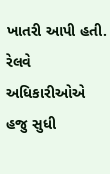ખાતરી આપી હતી. રેલવે અધિકારીઓએ હજુ સુધી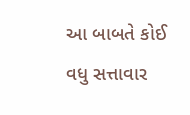આ બાબતે કોઈ વધુ સત્તાવાર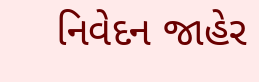નિવેદન જાહેર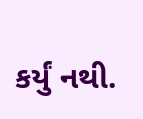કર્યું નથી.